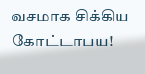வசமாக சிக்கிய கோட்டாபய!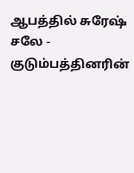ஆபத்தில் சுரேஷ் சலே - குடும்பத்தினரின்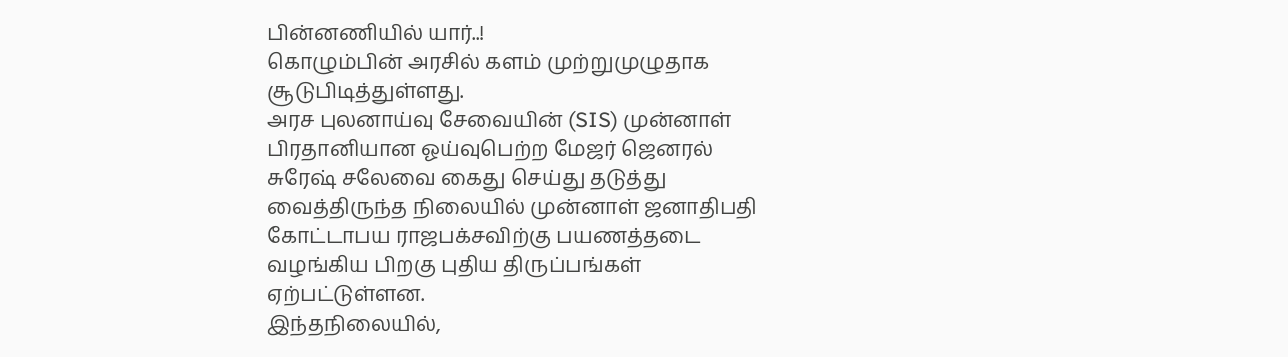பின்னணியில் யார்..!
கொழும்பின் அரசில் களம் முற்றுமுழுதாக சூடுபிடித்துள்ளது.
அரச புலனாய்வு சேவையின் (SIS) முன்னாள் பிரதானியான ஓய்வுபெற்ற மேஜர் ஜெனரல் சுரேஷ் சலேவை கைது செய்து தடுத்து வைத்திருந்த நிலையில் முன்னாள் ஜனாதிபதி கோட்டாபய ராஜபக்சவிற்கு பயணத்தடை வழங்கிய பிறகு புதிய திருப்பங்கள் ஏற்பட்டுள்ளன.
இந்தநிலையில்,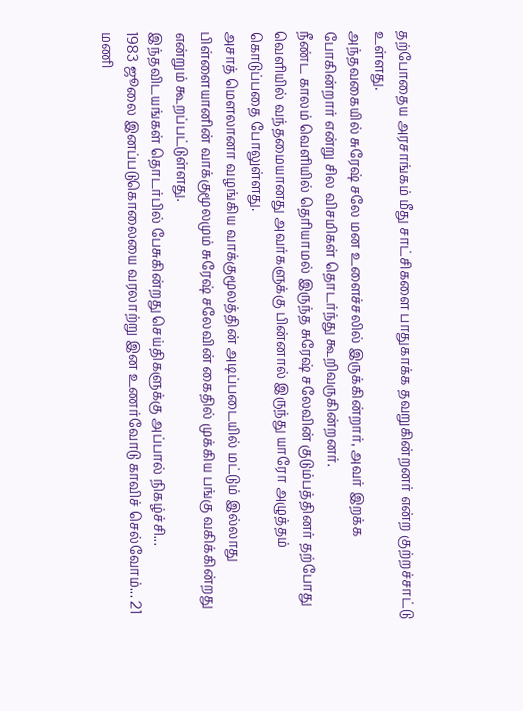தற்போதைய அரசாங்கம் மீது சாட்சிகளை பாதுகாக்க தவறுகின்றனர் என்ற குற்றச்சாட்டு உள்ளது.
அந்தவகையில் சுரேஷ் சலே மன உளைச்சலில் இருக்கின்றார், அவர் இறக்க போகின்றார் என்று சில விசமிகள் தொடர்ந்து கூறிவருகின்றனர்.
நீண்ட காலம் வெளியில் தெரியாமல் இருந்த சுரேஷ் சலேவின் குடும்பத்தினர் தற்போது வெளியில் வந்தமையானது அவர்களுக்கு பின்னால் இருந்து யாரோ அழுத்தம் கொடுப்பதை போலுள்ளது.
அசாத் மௌலானா வழங்கிய வாக்குமூலத்தின் அடிப்படையில் மட்டும் இல்லாது பிள்ளையானின் வாக்குமூலமும் சுரேஷ் சலேவின் கைதில் முக்கிய பங்கு வகிக்கின்றது என்றும் கூறப்பட்டுள்ளது.
இந்தவிடயங்கள் தொடர்பில் பேசுகின்றது செய்திகளுக்கு அப்பால் நிகழ்ச்சி...
1983 ஜூலை இனப்படுகொலையை வரலாற்று இன உணர்வோடு காவிச் செல்வோம்... 21 மணி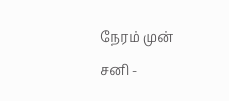நேரம் முன்
சனி -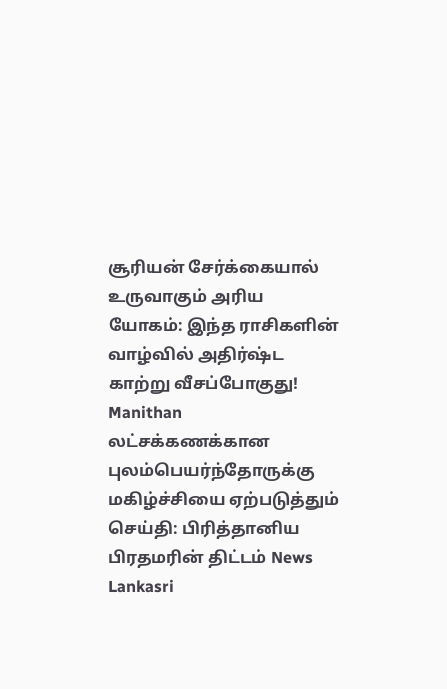சூரியன் சேர்க்கையால் உருவாகும் அரிய யோகம்: இந்த ராசிகளின் வாழ்வில் அதிர்ஷ்ட காற்று வீசப்போகுது! Manithan
லட்சக்கணக்கான புலம்பெயர்ந்தோருக்கு மகிழ்ச்சியை ஏற்படுத்தும் செய்தி: பிரித்தானிய பிரதமரின் திட்டம் News Lankasri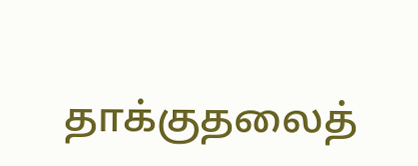தாக்குதலைத்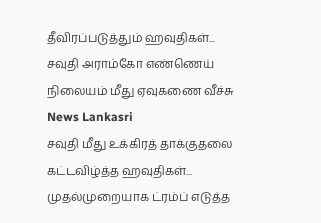தீவிரப்படுத்தும் ஹவுதிகள்... சவுதி அராம்கோ எண்ணெய் நிலையம் மீது ஏவுகணை வீச்சு News Lankasri
சவுதி மீது உக்கிரத் தாக்குதலை கட்டவிழ்த்த ஹவுதிகள்... முதல்முறையாக ட்ரம்ப் எடுத்த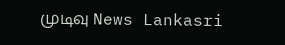முடிவு News Lankasri